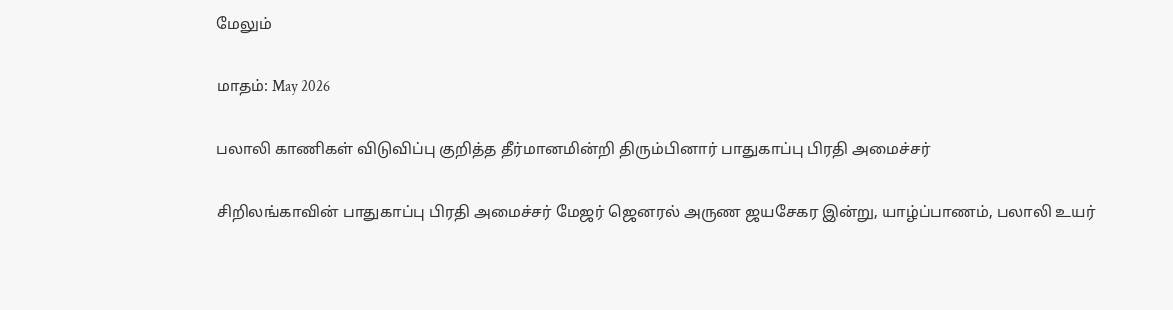மேலும்

மாதம்: May 2026

பலாலி காணிகள் விடுவிப்பு குறித்த தீர்மானமின்றி திரும்பினார் பாதுகாப்பு பிரதி அமைச்சர்

சிறிலங்காவின் பாதுகாப்பு பிரதி அமைச்சர் மேஜர் ஜெனரல் அருண ஜயசேகர இன்று, யாழ்ப்பாணம், பலாலி உயர்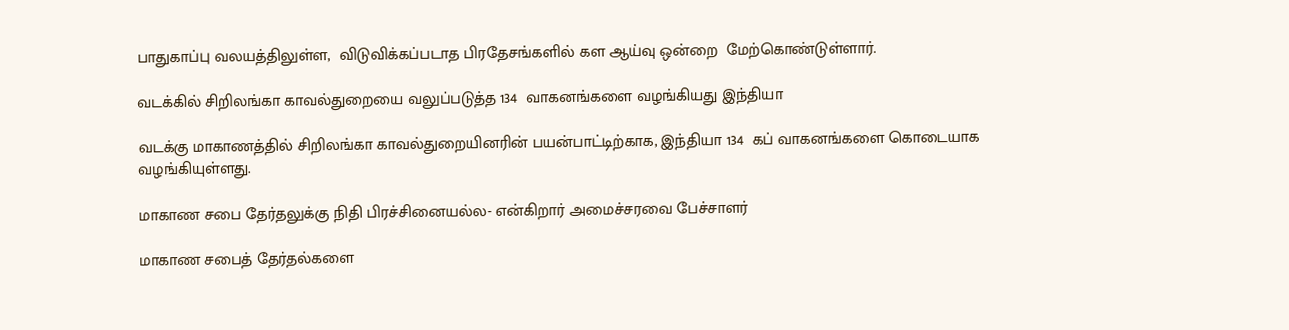பாதுகாப்பு வலயத்திலுள்ள,  விடுவிக்கப்படாத பிரதேசங்களில் கள ஆய்வு ஒன்றை  மேற்கொண்டுள்ளார்.

வடக்கில் சிறிலங்கா காவல்துறையை வலுப்படுத்த 134  வாகனங்களை வழங்கியது இந்தியா

வடக்கு மாகாணத்தில் சிறிலங்கா காவல்துறையினரின் பயன்பாட்டிற்காக, இந்தியா 134  கப் வாகனங்களை கொடையாக வழங்கியுள்ளது.

மாகாண சபை தேர்தலுக்கு நிதி பிரச்சினையல்ல- என்கிறார் அமைச்சரவை பேச்சாளர்

மாகாண சபைத் தேர்தல்களை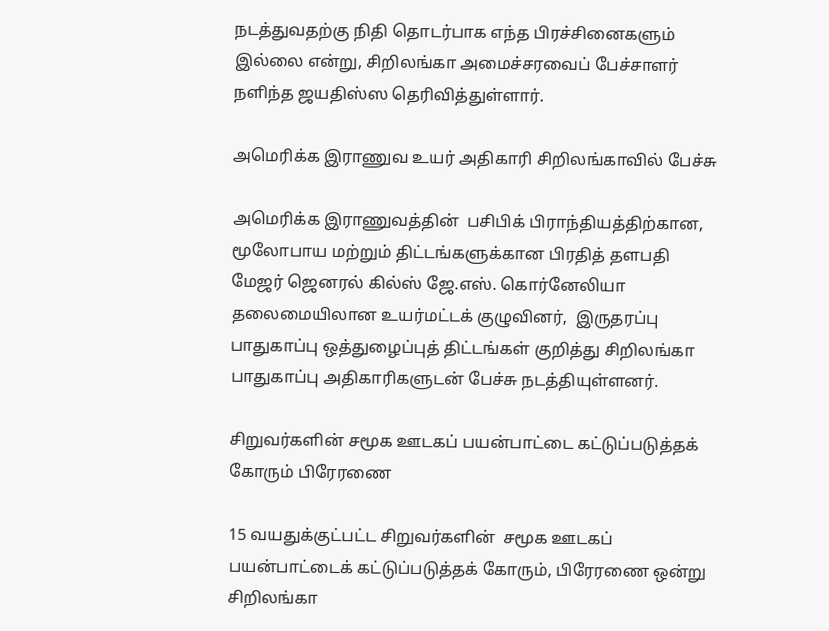நடத்துவதற்கு நிதி தொடர்பாக எந்த பிரச்சினைகளும் இல்லை என்று, சிறிலங்கா அமைச்சரவைப் பேச்சாளர் நளிந்த ஜயதிஸ்ஸ தெரிவித்துள்ளார்.

அமெரிக்க இராணுவ உயர் அதிகாரி சிறிலங்காவில் பேச்சு

அமெரிக்க இராணுவத்தின்  பசிபிக் பிராந்தியத்திற்கான, மூலோபாய மற்றும் திட்டங்களுக்கான பிரதித் தளபதி மேஜர் ஜெனரல் கில்ஸ் ஜே.எஸ். கொர்னேலியா தலைமையிலான உயர்மட்டக் குழுவினர்,  இருதரப்பு பாதுகாப்பு ஒத்துழைப்புத் திட்டங்கள் குறித்து சிறிலங்கா பாதுகாப்பு அதிகாரிகளுடன் பேச்சு நடத்தியுள்ளனர்.

சிறுவர்களின் சமூக ஊடகப் பயன்பாட்டை கட்டுப்படுத்தக் கோரும் பிரேரணை

15 வயதுக்குட்பட்ட சிறுவர்களின்  சமூக ஊடகப் பயன்பாட்டைக் கட்டுப்படுத்தக் கோரும், பிரேரணை ஒன்று சிறிலங்கா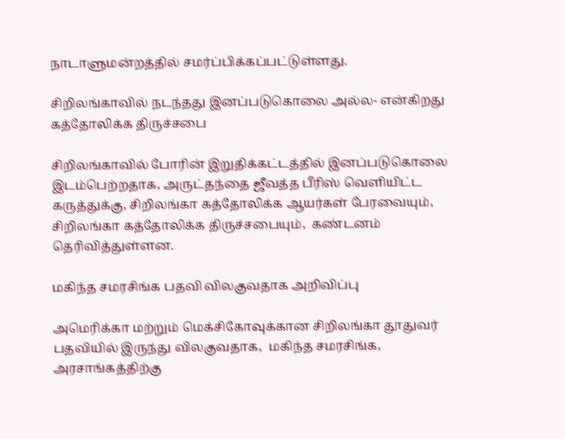நாடாளுமன்றத்தில் சமர்ப்பிக்கப்பட்டுள்ளது.

சிறிலங்காவில் நடந்தது இனப்படுகொலை அல்ல- என்கிறது கத்தோலிக்க திருச்சபை

சிறிலங்காவில் போரின் இறுதிக்கட்டத்தில் இனப்படுகொலை இடம்பெற்றதாக, அருட்தந்தை ஜீவத்த பீரிஸ் வெளியிட்ட கருத்துக்கு, சிறிலங்கா கத்தோலிக்க ஆயர்கள் பேரவையும், சிறிலங்கா கத்தோலிக்க திருச்சபையும்,  கண்டனம் தெரிவித்துள்ளன.

மகிந்த சமரசிங்க பதவி விலகுவதாக அறிவிப்பு

அமெரிக்கா மற்றும் மெக்சிகோவுக்கான சிறிலங்கா தூதுவர் பதவியில் இருந்து விலகுவதாக,  மகிந்த சமரசிங்க, அரசாங்கத்திற்கு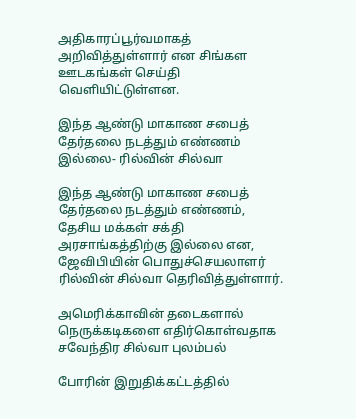அதிகாரப்பூர்வமாகத் அறிவித்துள்ளார் என சிங்கள ஊடகங்கள் செய்தி வெளியிட்டுள்ளன.

இந்த ஆண்டு மாகாண சபைத் தேர்தலை நடத்தும் எண்ணம் இல்லை- ரில்வின் சில்வா

இந்த ஆண்டு மாகாண சபைத் தேர்தலை நடத்தும் எண்ணம், தேசிய மக்கள் சக்தி அரசாங்கத்திற்கு இல்லை என, ஜேவிபியின் பொதுச்செயலாளர் ரில்வின் சில்வா தெரிவித்துள்ளார்.

அமெரிக்காவின் தடைகளால் நெருக்கடிகளை எதிர்கொள்வதாக சவேந்திர சில்வா புலம்பல்

போரின் இறுதிக்கட்டத்தில்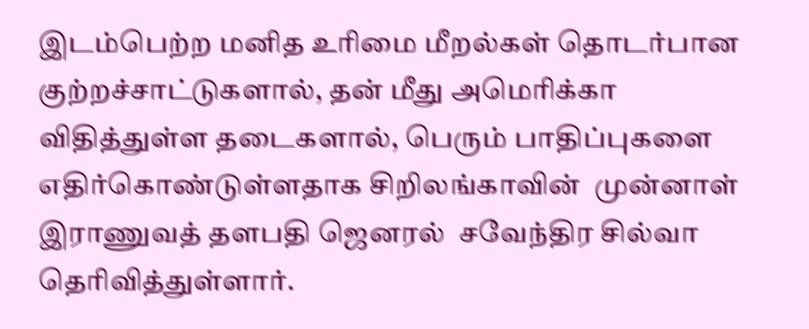இடம்பெற்ற மனித உரிமை மீறல்கள் தொடர்பான குற்றச்சாட்டுகளால், தன் மீது அமெரிக்கா விதித்துள்ள தடைகளால், பெரும் பாதிப்புகளை எதிர்கொண்டுள்ளதாக சிறிலங்காவின்  முன்னாள் இராணுவத் தளபதி ஜெனரல்  சவேந்திர சில்வா தெரிவித்துள்ளார்.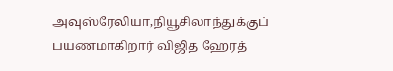அவுஸ்ரேலியா,நியூசிலாந்துக்குப் பயணமாகிறார் விஜித ஹேரத்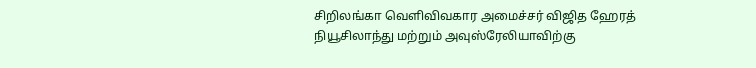சிறிலங்கா வெளிவிவகார அமைச்சர் விஜித ஹேரத் நியூசிலாந்து மற்றும் அவுஸ்ரேலியாவிற்கு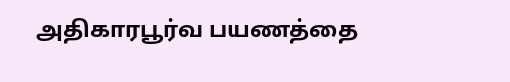அதிகாரபூர்வ பயணத்தை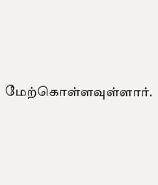மேற்கொள்ளவுள்ளார்.